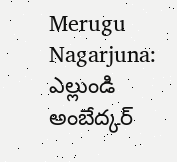Merugu Nagarjuna: ఎల్లుండి అంబేద్కర్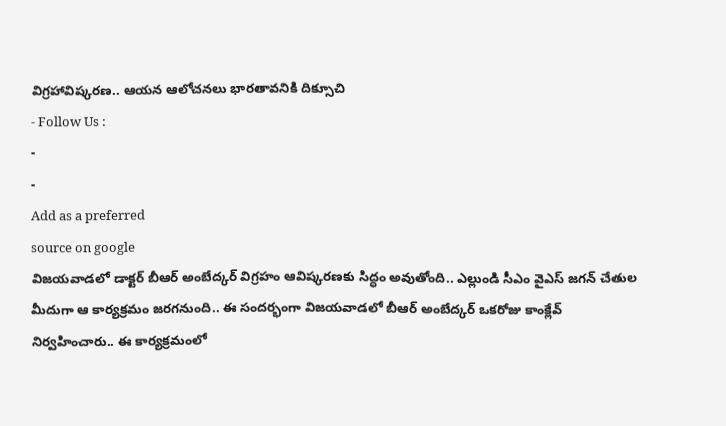విగ్రహావిష్కరణ.. ఆయన ఆలోచనలు భారతావనికి దిక్సూచి
- Follow Us :
-
-
Add as a preferred
source on google
విజయవాడలో డాక్టర్ బీఆర్ అంబేద్కర్ విగ్రహం ఆవిష్కరణకు సిద్ధం అవుతోంది.. ఎల్లుండి సీఎం వైఎస్ జగన్ చేతుల మీదుగా ఆ కార్యక్రమం జరగనుంది.. ఈ సందర్భంగా విజయవాడలో బీఆర్ అంబేద్కర్ ఒకరోజు కాంక్లేవ్ నిర్వహించారు.. ఈ కార్యక్రమంలో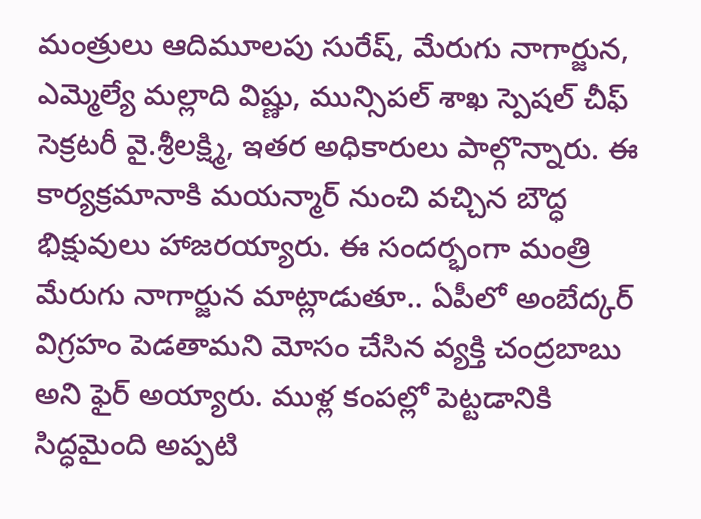మంత్రులు ఆదిమూలపు సురేష్, మేరుగు నాగార్జున, ఎమ్మెల్యే మల్లాది విష్ణు, మున్సిపల్ శాఖ స్పెషల్ చీఫ్ సెక్రటరీ వై.శ్రీలక్ష్మి, ఇతర అధికారులు పాల్గొన్నారు. ఈ కార్యక్రమానాకి మయన్మార్ నుంచి వచ్చిన బౌద్ధ భిక్షువులు హాజరయ్యారు. ఈ సందర్భంగా మంత్రి మేరుగు నాగార్జున మాట్లాడుతూ.. ఏపీలో అంబేద్కర్ విగ్రహం పెడతామని మోసం చేసిన వ్యక్తి చంద్రబాబు అని ఫైర్ అయ్యారు. ముళ్ల కంపల్లో పెట్టడానికి సిద్ధమైంది అప్పటి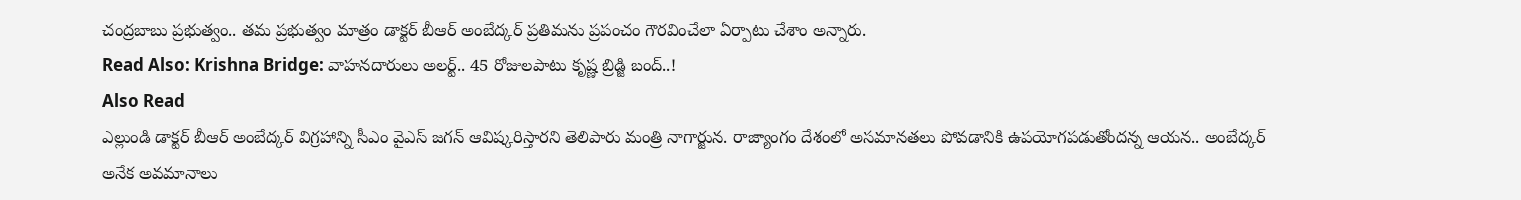చంద్రబాబు ప్రభుత్వం.. తమ ప్రభుత్వం మాత్రం డాక్టర్ బీఆర్ అంబేద్కర్ ప్రతిమను ప్రపంచం గౌరవించేలా ఏర్పాటు చేశాం అన్నారు.
Read Also: Krishna Bridge: వాహనదారులు అలర్ట్.. 45 రోజులపాటు కృష్ణ బ్రిడ్జి బంద్..!
Also Read
ఎల్లుండి డాక్టర్ బీఆర్ అంబేద్కర్ విగ్రహాన్ని సీఎం వైఎస్ జగన్ ఆవిష్కరిస్తారని తెలిపారు మంత్రి నాగార్జున. రాజ్యాంగం దేశంలో అసమానతలు పోవడానికి ఉపయోగపడుతోందన్న ఆయన.. అంబేద్కర్ అనేక అవమానాలు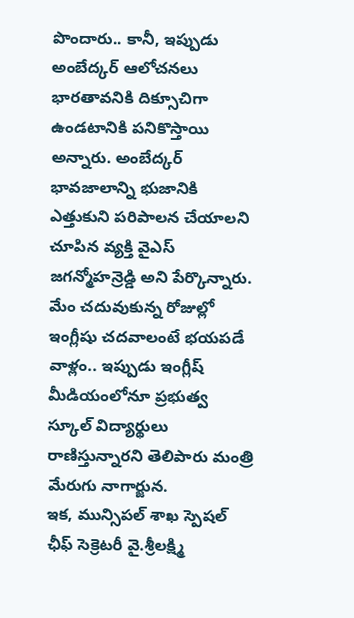పొందారు.. కానీ, ఇప్పుడు అంబేద్కర్ ఆలోచనలు భారతావనికి దిక్సూచిగా ఉండటానికి పనికొస్తాయి అన్నారు. అంబేద్కర్ భావజాలాన్ని భుజానికి ఎత్తుకుని పరిపాలన చేయాలని చూపిన వ్యక్తి వైఎస్ జగన్మోహన్రెడ్డి అని పేర్కొన్నారు. మేం చదువుకున్న రోజుల్లో ఇంగ్లీషు చదవాలంటే భయపడే వాళ్లం.. ఇప్పుడు ఇంగ్లీష్ మీడియంలోనూ ప్రభుత్వ స్కూల్ విద్యార్థులు రాణిస్తున్నారని తెలిపారు మంత్రి మేరుగు నాగార్జున.
ఇక, మున్సిపల్ శాఖ స్పెషల్ ఛీఫ్ సెక్రెటరీ వై.శ్రీలక్ష్మి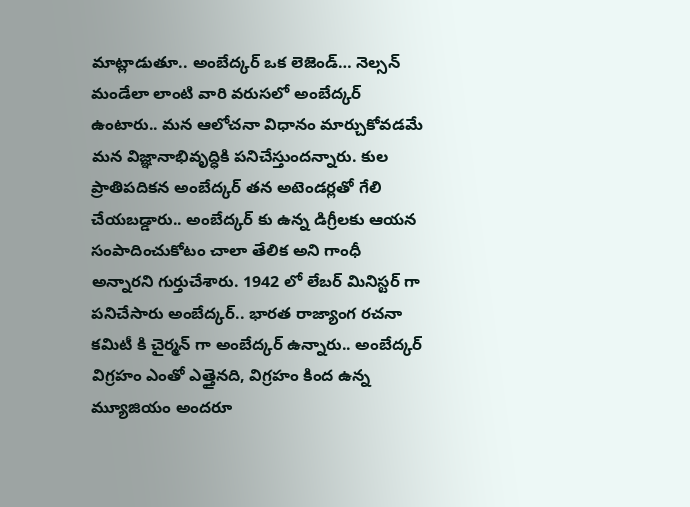మాట్లాడుతూ.. అంబేద్కర్ ఒక లెజెండ్… నెల్సన్ మండేలా లాంటి వారి వరుసలో అంబేద్కర్ ఉంటారు.. మన ఆలోచనా విధానం మార్చుకోవడమే మన విజ్ఞానాభివృద్ధికి పనిచేస్తుందన్నారు. కుల ప్రాతిపదికన అంబేద్కర్ తన అటెండర్లతో గేలి చేయబడ్డారు.. అంబేద్కర్ కు ఉన్న డిగ్రీలకు ఆయన సంపాదించుకోటం చాలా తేలిక అని గాంధీ అన్నారని గుర్తుచేశారు. 1942 లో లేబర్ మినిస్టర్ గా పనిచేసారు అంబేద్కర్.. భారత రాజ్యాంగ రచనా కమిటీ కి చైర్మన్ గా అంబేద్కర్ ఉన్నారు.. అంబేద్కర్ విగ్రహం ఎంతో ఎత్తైనది, విగ్రహం కింద ఉన్న మ్యూజియం అందరూ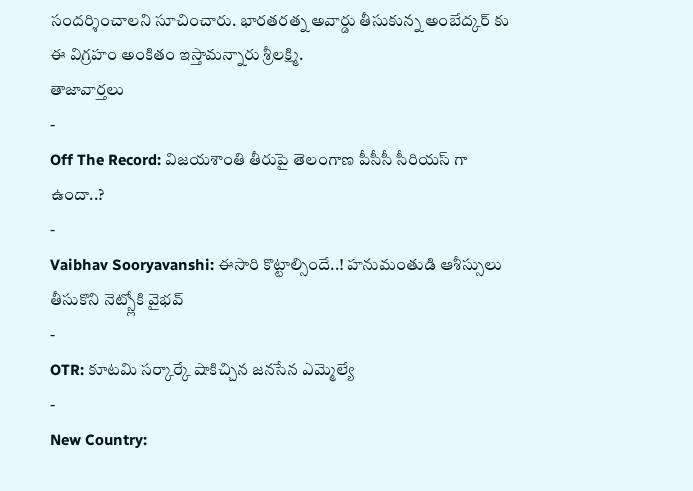సందర్శించాలని సూచించారు. భారతరత్న అవార్డు తీసుకున్న అంబేద్కర్ కు ఈ విగ్రహం అంకితం ఇస్తామన్నారు శ్రీలక్ష్మి.
తాజావార్తలు
-
Off The Record: విజయశాంతి తీరుపై తెలంగాణ పీసీసీ సీరియస్ గా ఉందా..?
-
Vaibhav Sooryavanshi: ఈసారి కొట్టాల్సిందే..! హనుమంతుడి ఆశీస్సులు తీసుకొని నెట్స్లోకి వైభవ్
-
OTR: కూటమి సర్కార్కే షాకిచ్చిన జనసేన ఎమ్మెల్యే
-
New Country: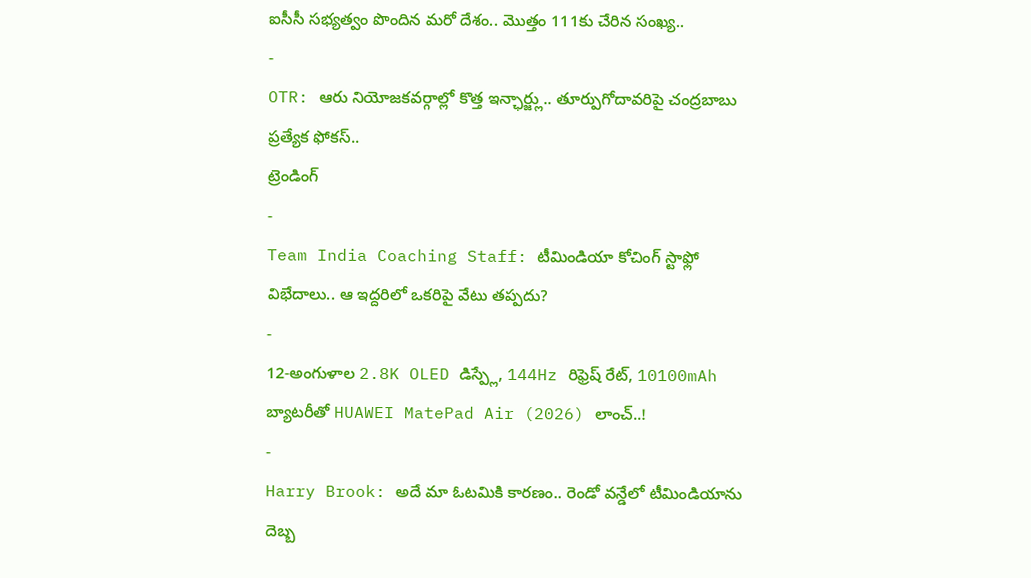ఐసీసీ సభ్యత్వం పొందిన మరో దేశం.. మొత్తం 111కు చేరిన సంఖ్య..
-
OTR: ఆరు నియోజకవర్గాల్లో కొత్త ఇన్ఛార్జ్లు.. తూర్పుగోదావరిపై చంద్రబాబు ప్రత్యేక ఫోకస్..
ట్రెండింగ్
-
Team India Coaching Staff: టీమిండియా కోచింగ్ స్టాఫ్లో విభేదాలు.. ఆ ఇద్దరిలో ఒకరిపై వేటు తప్పదు?
-
12-అంగుళాల 2.8K OLED డిస్ప్లే, 144Hz రిఫ్రెష్ రేట్, 10100mAh బ్యాటరీతో HUAWEI MatePad Air (2026) లాంచ్..!
-
Harry Brook: అదే మా ఓటమికి కారణం.. రెండో వన్డేలో టీమిండియాను దెబ్బ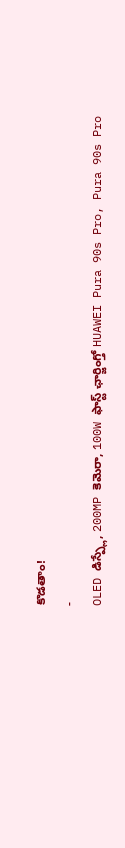కొడతాం!
-
OLED డిస్ప్లే, 200MP కెమెరా, 100W ఫాస్ట్ ఛార్జింగ్తో HUAWEI Pura 90s Pro, Pura 90s Pro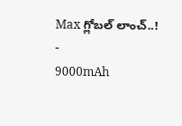Max గ్లోబల్ లాంచ్..!
-
9000mAh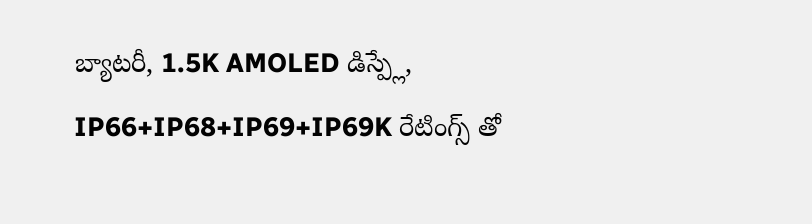బ్యాటరీ, 1.5K AMOLED డిస్ప్లే, IP66+IP68+IP69+IP69K రేటింగ్స్ తో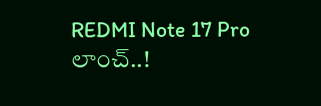REDMI Note 17 Pro లాంచ్..!